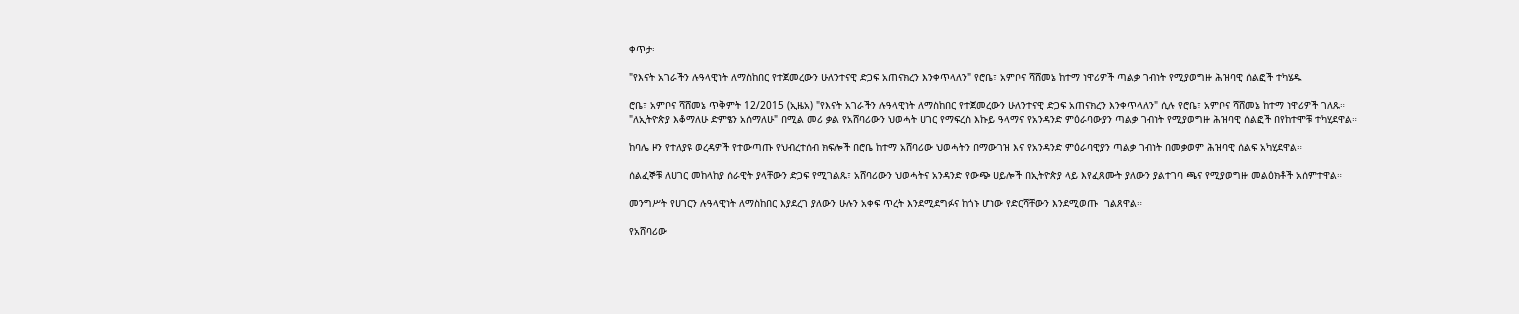ቀጥታ፡

"የእናት አገራችን ሉዓላዊነት ለማስከበር የተጀመረውን ሁለንተናዊ ድጋፍ አጠናክረን እንቀጥላለን" የሮቤ፣ አምቦና ሻሸመኔ ከተማ ነዋሪዎች ጣልቃ ገብነት የሚያወግዙ ሕዝባዊ ሰልፎች ተካሄዱ

ሮቤ፣ አምቦና ሻሸመኔ ጥቅምት 12/2015 (ኢዜአ) "የእናት አገራችን ሉዓላዊነት ለማስከበር የተጀመረውን ሁለንተናዊ ድጋፍ አጠናክረን እንቀጥላለን" ሲሉ የሮቤ፣ አምቦና ሻሸመኔ ከተማ ነዋሪዎች ገለጹ።
"ለኢትዮጵያ እቆማለሁ ድምፄን አሰማለሁ" በሚል መሪ ቃል የአሸባሪውን ህወሓት ሀገር የማፍረስ እኩይ ዓላማና የአንዳንድ ምዕራባውያን ጣልቃ ገብነት የሚያወግዙ ሕዝባዊ ሰልፎች በየከተሞቹ ተካሂደዋል።

ከባሌ ዞን የተለያዩ ወረዳዎች የተውጣጡ የህብረተሰብ ክፍሎች በሮቤ ከተማ አሸባሪው ህወሓትን በማውገዝ እና የአንዳንድ ምዕራባዊያን ጣልቃ ገብነት በመቃወም ሕዝባዊ ሰልፍ አካሂደዋል።

ሰልፈኞቹ ለሀገር መከላከያ ሰራዊት ያላቸውን ድጋፍ የሚገልጹ፣ አሸባሪውን ህወሓትና አንዳንድ የውጭ ሀይሎች በኢትዮጵያ ላይ እየፈጸሙት ያለውን ያልተገባ ጫና የሚያወግዙ መልዕክቶች አሰምተዋል።

መንግሥት የሀገርን ሉዓላዊነት ለማስከበር እያደረገ ያለውን ሁሉን አቀፍ ጥረት እንደሚደግፉና ከጎኑ ሆነው የድርሻቸውን እንደሚወጡ  ገልጸዋል።

የአሸባሪው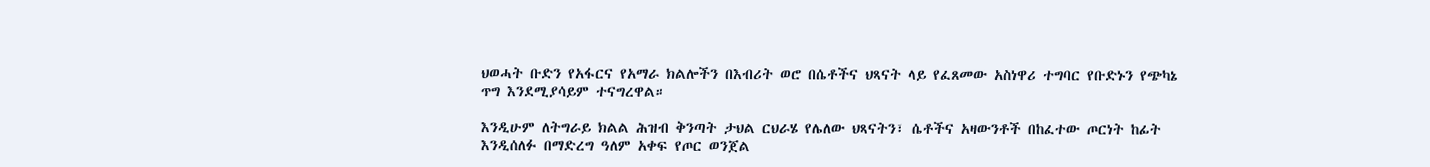ህወሓት ቡድን የአፋርና የአማራ ክልሎችን በእብሪት ወሮ በሴቶችና ህጻናት ላይ የፈጸመው አስነዋሪ ተግባር የቡድኑን የጭካኔ ጥግ እንደሚያሳይም ተናግረዋል።

እንዲሁም ለትግራይ ክልል ሕዝብ ቅንጣት ታህል ርህራሄ የሌለው ህጻናትን፣ ሴቶችና አዛውንቶች በከፈተው ጦርነት ከፊት እንዲሰለፉ በማድረግ ዓለም አቀፍ የጦር ወንጀል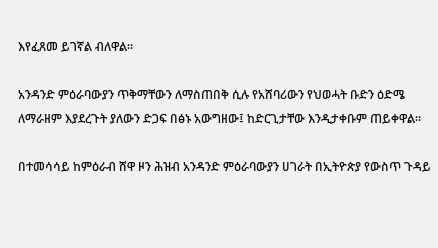እየፈጸመ ይገኛል ብለዋል።

አንዳንድ ምዕራባውያን ጥቅማቸውን ለማስጠበቅ ሲሉ የአሸባሪውን የህወሓት ቡድን ዕድሜ ለማራዘም እያደረጉት ያለውን ድጋፍ በፅኑ አውግዘው፤ ከድርጊታቸው እንዲታቀቡም ጠይቀዋል።

በተመሳሳይ ከምዕራብ ሸዋ ዞን ሕዝብ አንዳንድ ምዕራባውያን ሀገራት በኢትዮጵያ የውስጥ ጉዳይ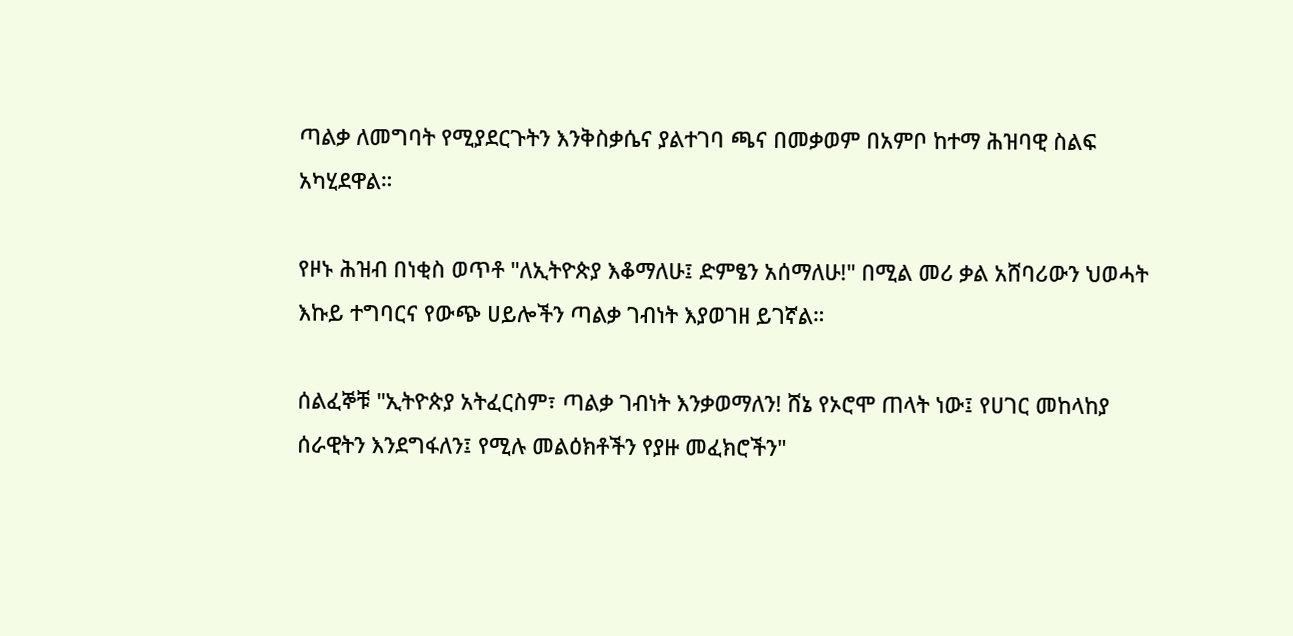ጣልቃ ለመግባት የሚያደርጉትን እንቅስቃሴና ያልተገባ ጫና በመቃወም በአምቦ ከተማ ሕዝባዊ ስልፍ አካሂደዋል።

የዞኑ ሕዝብ በነቂስ ወጥቶ "ለኢትዮጵያ እቆማለሁ፤ ድምፄን አሰማለሁ!" በሚል መሪ ቃል አሸባሪውን ህወሓት እኩይ ተግባርና የውጭ ሀይሎችን ጣልቃ ገብነት እያወገዘ ይገኛል።

ሰልፈኞቹ "ኢትዮጵያ አትፈርስም፣ ጣልቃ ገብነት እንቃወማለን! ሸኔ የኦሮሞ ጠላት ነው፤ የሀገር መከላከያ ሰራዊትን እንደግፋለን፤ የሚሉ መልዕክቶችን የያዙ መፈክሮችን"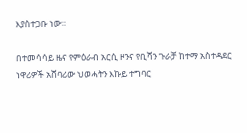እያስተጋቡ ነው።

በተመሳሳይ ዜና የምዕራብ አርሲ ዞንና የቢሻን ጉራቻ ከተማ አስተዳደር ነዋሪዎች አሸባሪው ህወሓትን እኩይ ተግባር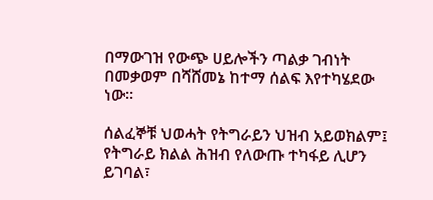በማውገዝ የውጭ ሀይሎችን ጣልቃ ገብነት በመቃወም በሻሸመኔ ከተማ ሰልፍ እየተካሄደው ነው።

ሰልፈኞቹ ህወሓት የትግራይን ህዝብ አይወክልም፤ የትግራይ ክልል ሕዝብ የለውጡ ተካፋይ ሊሆን ይገባል፣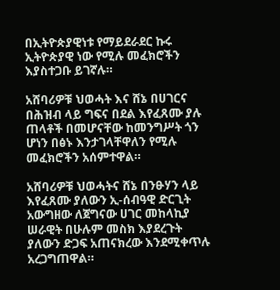በኢትዮጵያዊነቱ የማይደራደር ኩሩ ኢትዮጵያዊ ነው የሚሉ መፈክሮችን እያስተጋቡ ይገኛሉ።

አሸባሪዎቹ ህወሓት እና ሸኔ በሀገርና በሕዝብ ላይ ግፍና በደል እየፈጸሙ ያሉ ጠላቶች በመሆናቸው ከመንግሥት ጎን ሆነን በፅኑ እንታገላቸዋለን የሚሉ መፈክሮችን አሰምተዋል።

አሸባሪዎቹ ህወሓትና ሸኔ በንፁሃን ላይ እየፈጸሙ ያለውን ኢ-ሰብዓዊ ድርጊት አውግዘው ለጀግናው ሀገር መከላኪያ ሠራዊት በሁሉም መስክ እያደረጉት ያለውን ድጋፍ አጠናክረው እንደሚቀጥሉ አረጋግጠዋል።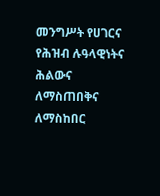መንግሥት የሀገርና የሕዝብ ሉዓላዊነትና ሕልውና ለማስጠበቅና ለማስከበር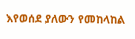እየወሰደ ያለውን የመከላከል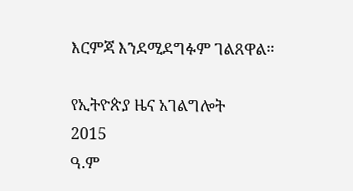እርምጃ እንደሚደግፉም ገልጸዋል።

የኢትዮጵያ ዜና አገልግሎት
2015
ዓ.ም